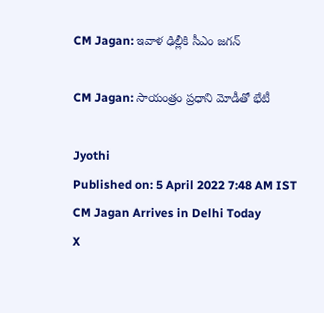CM Jagan: ఇవాళ ఢిల్లీకి సీఎం జగన్

CM Jagan: సాయంత్రం ప్రధాని మోడీతో భేటీ

Jyothi
Published on: 5 April 2022 7:48 AM IST
CM Jagan Arrives in Delhi Today
X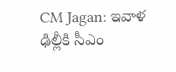CM Jagan: ఇవాళ ఢిల్లీకి సీఎం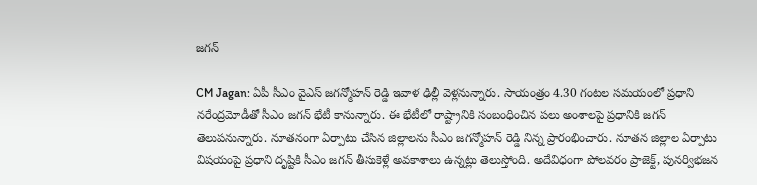జగన్

CM Jagan: ఏపీ సీఎం వైఎస్ జగన్మోహన్ రెడ్డి ఇవాళ ఢిల్లీ వెళ్లనున్నారు. సాయంత్రం 4.30 గంటల సమయంలో ప్రధాని నరేంద్రమోడీతో సీఎం జగన్ భేటీ కానున్నారు. ఈ భేటీలో రాష్ట్రానికి సంబంధించిన పలు అంశాలపై ప్రధానికి జగన్ తెలుపనున్నారు. నూతనంగా ఏర్పాటు చేసిన జిల్లాలను సీఎం జగన్మోహన్ రెడ్డి నిన్న ప్రారంభించారు. నూతన జిల్లాల ఏర్పాటు విషయంపై ప్రధాని దృష్టికి సీఎం జగన్ తీసుకెళ్లే అవకాశాలు ఉన్నట్లు తెలుస్తోంది. అదేవిధంగా పోలవరం ప్రాజెక్ట్, పునర్విభజన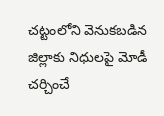చట్టంలోని వెనుకబడిన జిల్లాకు నిధులపై మోడీ చర్చించే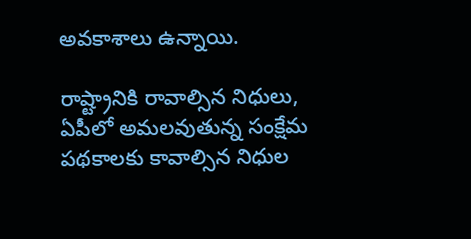అవకాశాలు ఉన్నాయి.

రాష్ట్రానికి రావాల్సిన నిధులు, ఏపీలో అమలవుతున్న సంక్షేమ పథకాలకు కావాల్సిన నిధుల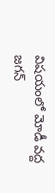విషయంలో మోడీ వద్ద జగన్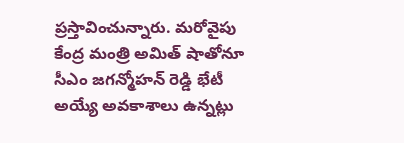ప్రస్తావించున్నారు. మరోవైపు కేంద్ర మంత్రి అమిత్ షాతోనూ సీఎం జగన్మోహన్ రెడ్డి భేటీ అయ్యే అవకాశాలు ఉన్నట్లు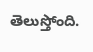తెలుస్తోంది.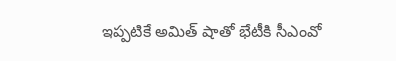ఇప్పటికే అమిత్ షాతో భేటీకి సీఎంవో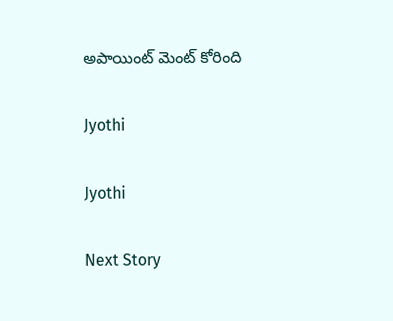అపాయింట్ మెంట్ కోరింది

Jyothi

Jyothi

Next Story